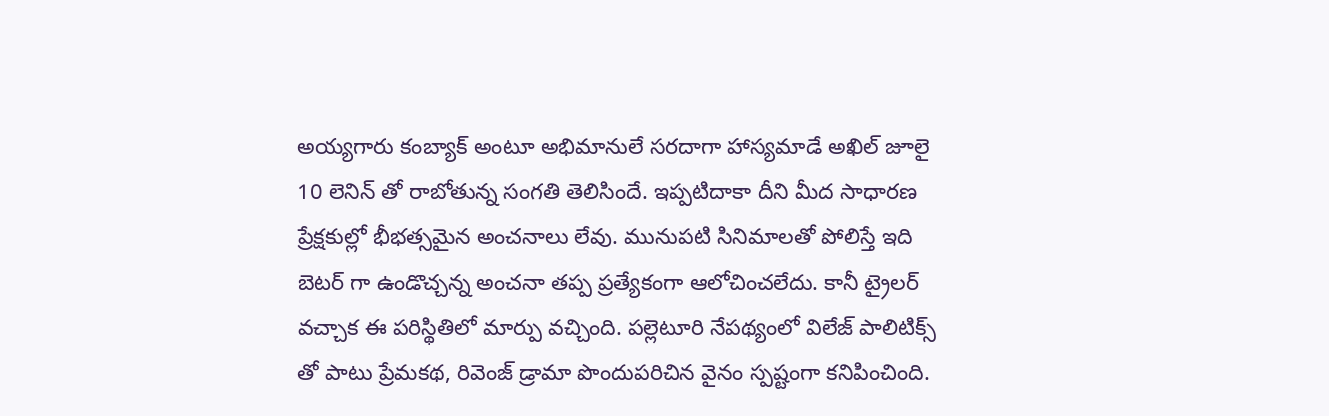అయ్యగారు కంబ్యాక్ అంటూ అభిమానులే సరదాగా హాస్యమాడే అఖిల్ జూలై 10 లెనిన్ తో రాబోతున్న సంగతి తెలిసిందే. ఇప్పటిదాకా దీని మీద సాధారణ ప్రేక్షకుల్లో భీభత్సమైన అంచనాలు లేవు. మునుపటి సినిమాలతో పోలిస్తే ఇది బెటర్ గా ఉండొచ్చన్న అంచనా తప్ప ప్రత్యేకంగా ఆలోచించలేదు. కానీ ట్రైలర్ వచ్చాక ఈ పరిస్థితిలో మార్పు వచ్చింది. పల్లెటూరి నేపథ్యంలో విలేజ్ పాలిటిక్స్ తో పాటు ప్రేమకథ, రివెంజ్ డ్రామా పొందుపరిచిన వైనం స్పష్టంగా కనిపించింది.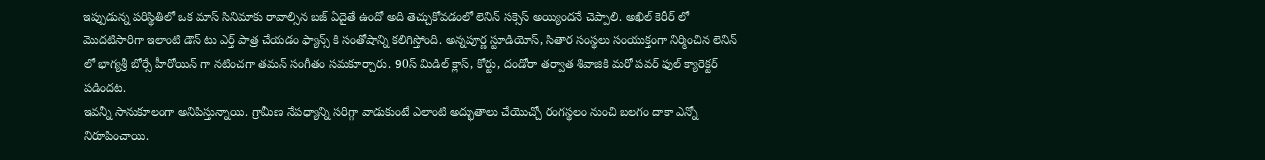ఇప్పుడున్న పరిస్థితిలో ఒక మాస్ సినిమాకు రావాల్సిన బజ్ ఏదైతే ఉందో అది తెచ్చుకోవడంలో లెనిన్ సక్సెస్ అయ్యిందనే చెప్పాలి. అఖిల్ కెరీర్ లో మొదటిసారిగా ఇలాంటి డౌన్ టు ఎర్త్ పాత్ర చేయడం ఫ్యాన్స్ కి సంతోషాన్ని కలిగిస్తోంది. అన్నపూర్ణ స్టూడియోస్, సితార సంస్థలు సంయుక్తంగా నిర్మించిన లెనిన్ లో భాగ్యశ్రీ బోర్సే హీరోయిన్ గా నటించగా తమన్ సంగీతం సమకూర్చారు. 90స్ మిడిల్ క్లాస్, కోర్టు, దండోరా తర్వాత శివాజికి మరో పవర్ ఫుల్ క్యారెక్టర్ పడిందట.
ఇవన్నీ సానుకూలంగా అనిపిస్తున్నాయి. గ్రామీణ నేపధ్యాన్ని సరిగ్గా వాడుకుంటే ఎలాంటి అద్భుతాలు చేయొచ్చో రంగస్థలం నుంచి బలగం దాకా ఎన్నో నిరూపించాయి.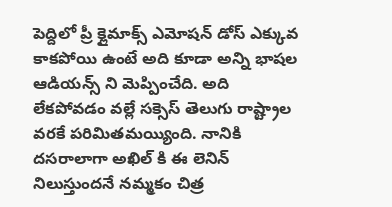పెద్దిలో ప్రీ క్లైమాక్స్ ఎమోషన్ డోస్ ఎక్కువ కాకపోయి ఉంటే అది కూడా అన్ని భాషల ఆడియన్స్ ని మెప్పించేది. అది లేకపోవడం వల్లే సక్సెస్ తెలుగు రాష్ట్రాల వరకే పరిమితమయ్యింది. నానికి దసరాలాగా అఖిల్ కి ఈ లెనిన్ నిలుస్తుందనే నమ్మకం చిత్ర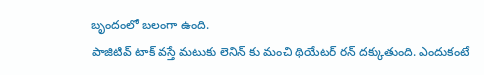బృందంలో బలంగా ఉంది.
పాజిటివ్ టాక్ వస్తే మటుకు లెనిన్ కు మంచి థియేటర్ రన్ దక్కుతుంది. ఎందుకంటే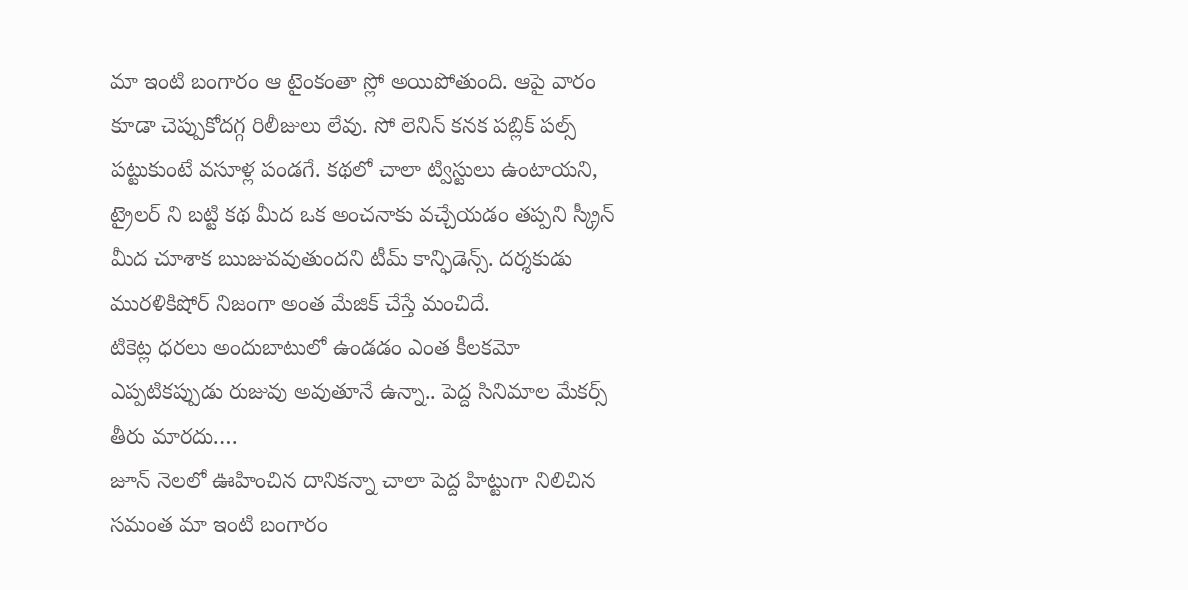మా ఇంటి బంగారం ఆ టైంకంతా స్లో అయిపోతుంది. ఆపై వారం కూడా చెప్పుకోదగ్గ రిలీజులు లేవు. సో లెనిన్ కనక పబ్లిక్ పల్స్ పట్టుకుంటే వసూళ్ల పండగే. కథలో చాలా ట్విస్టులు ఉంటాయని, ట్రైలర్ ని బట్టి కథ మీద ఒక అంచనాకు వచ్చేయడం తప్పని స్క్రీన్ మీద చూశాక ఋజువవుతుందని టీమ్ కాన్ఫిడెన్స్. దర్శకుడు మురళికిషోర్ నిజంగా అంత మేజిక్ చేస్తే మంచిదే.
టికెట్ల ధరలు అందుబాటులో ఉండడం ఎంత కీలకమో ఎప్పటికప్పుడు రుజువు అవుతూనే ఉన్నా.. పెద్ద సినిమాల మేకర్స్ తీరు మారదు.…
జూన్ నెలలో ఊహించిన దానికన్నా చాలా పెద్ద హిట్టుగా నిలిచిన సమంత మా ఇంటి బంగారం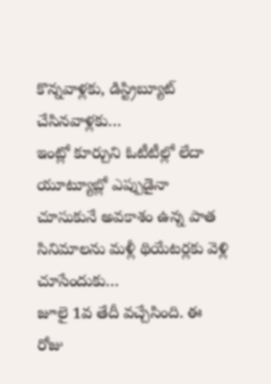కొన్నవాళ్లకు, డిస్ట్రిబ్యూట్ చేసినవాళ్లకు…
ఇంట్లో కూర్చుని ఓటీటీల్లో లేదా యూట్యూబ్లో ఎప్పుడైనా చూసుకునే అవకాశం ఉన్న పాత సినిమాలను మళ్లీ థియేటర్లకు వెళ్లి చూసేందుకు…
జూలై 1వ తేదీ వచ్చేసింది. ఈ రోజు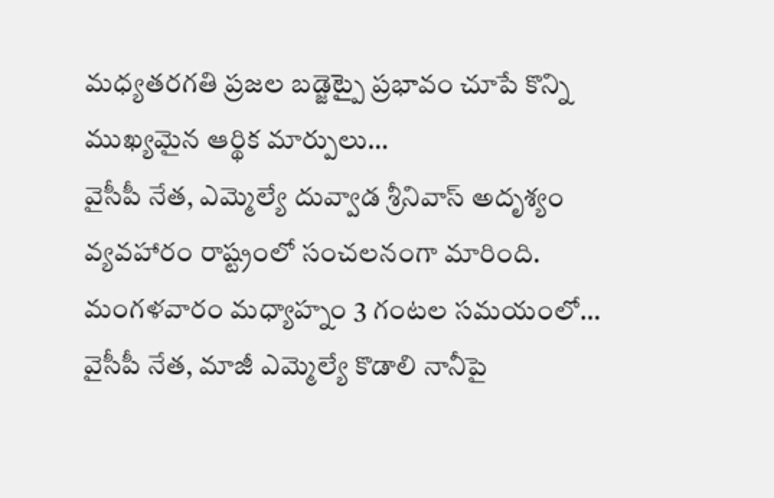మధ్యతరగతి ప్రజల బడ్జెట్పై ప్రభావం చూపే కొన్ని ముఖ్యమైన ఆర్థిక మార్పులు…
వైసీపీ నేత, ఎమ్మెల్యే దువ్వాడ శ్రీనివాస్ అదృశ్యం వ్యవహారం రాష్ట్రంలో సంచలనంగా మారింది. మంగళవారం మధ్యాహ్నం 3 గంటల సమయంలో…
వైసీపీ నేత, మాజీ ఎమ్మెల్యే కొడాలి నానీపై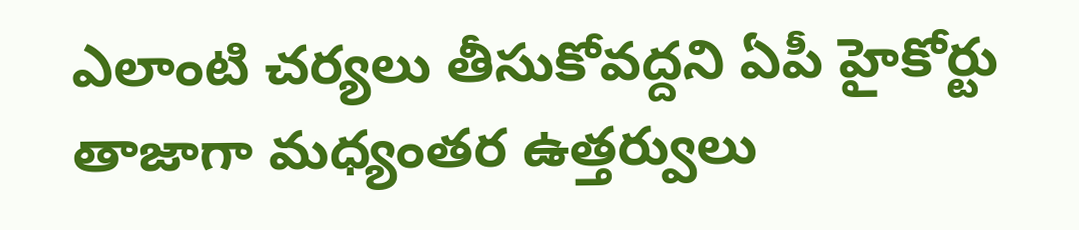ఎలాంటి చర్యలు తీసుకోవద్దని ఏపీ హైకోర్టు తాజాగా మధ్యంతర ఉత్తర్వులు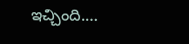ఇచ్చింది.…